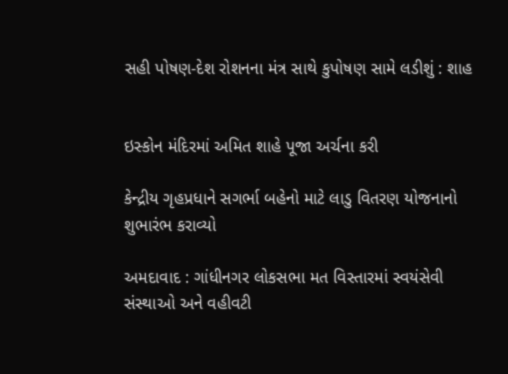સહી પોષણ-દેશ રોશનના મંત્ર સાથે કુપોષણ સામે લડીશું : શાહ


ઇસ્કોન મંદિરમાં અમિત શાહે પૂજા અર્ચના કરી

કેન્દ્રીય ગૃહપ્રધાને સગર્ભા બહેનો માટે લાડુ વિતરણ યોજનાનો શુભારંભ કરાવ્યો

અમદાવાદ : ગાંધીનગર લોકસભા મત વિસ્તારમાં સ્વયંસેવી સંસ્થાઓ અને વહીવટી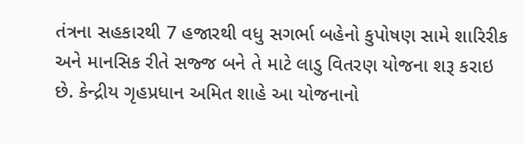તંત્રના સહકારથી 7 હજારથી વધુ સગર્ભા બહેનો કુપોષણ સામે શારિરીક અને માનસિક રીતે સજ્જ બને તે માટે લાડુ વિતરણ યોજના શરૂ કરાઇ છે. કેન્દ્રીય ગૃહપ્રધાન અમિત શાહે આ યોજનાનો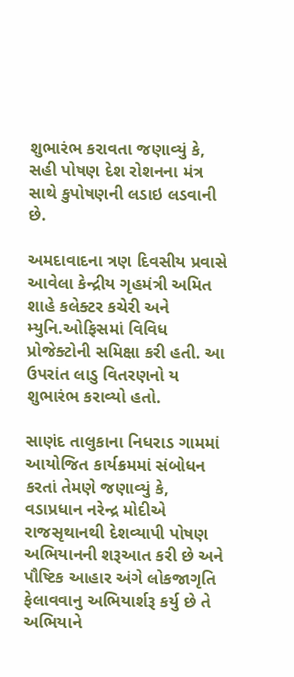શુભારંભ કરાવતા જણાવ્યું કે, સહી પોષણ દેશ રોશનના મંત્ર સાથે કુપોષણની લડાઇ લડવાની છે.

અમદાવાદના ત્રણ દિવસીય પ્રવાસે આવેલા કેન્દ્રીય ગૃહમંત્રી અમિત શાહે કલેક્ટર કચેરી અને મ્યુનિ.ઓફિસમાં વિવિધ પ્રોજેક્ટોની સમિક્ષા કરી હતી. આ ઉપરાંત લાડુ વિતરણનો ય શુભારંભ કરાવ્યો હતો.

સાણંદ તાલુકાના નિધરાડ ગામમાં આયોજિત કાર્યક્રમમાં સંબોધન કરતાં તેમણે જણાવ્યું કે, વડાપ્રધાન નરેન્દ્ર મોદીએ રાજસૃથાનથી દેશવ્યાપી પોષણ અભિયાનની શરૂઆત કરી છે અને પૌષ્ટિક આહાર અંગે લોકજાગૃતિ ફેલાવવાનુ અભિયાર્શરૂ કર્યુ છે તે અભિયાને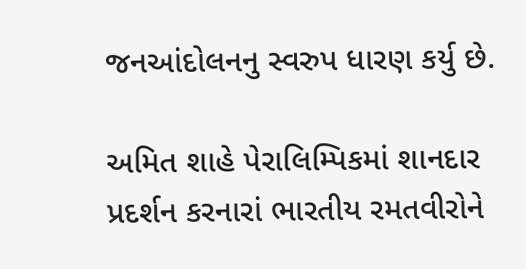જનઆંદોલનનુ સ્વરુપ ધારણ કર્યુ છે.

અમિત શાહે પેરાલિમ્પિકમાં શાનદાર પ્રદર્શન કરનારાં ભારતીય રમતવીરોને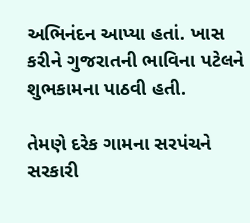અભિનંદન આપ્યા હતાં. ખાસ કરીને ગુજરાતની ભાવિના પટેલને શુભકામના પાઠવી હતી.

તેમણે દરેક ગામના સરપંચને સરકારી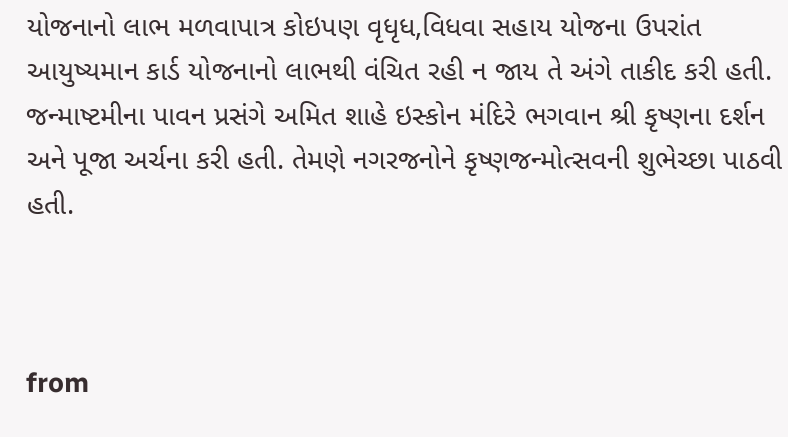યોજનાનો લાભ મળવાપાત્ર કોઇપણ વૃધૃધ,વિધવા સહાય યોજના ઉપરાંત આયુષ્યમાન કાર્ડ યોજનાનો લાભથી વંચિત રહી ન જાય તે અંગે તાકીદ કરી હતી.  જન્માષ્ટમીના પાવન પ્રસંગે અમિત શાહે ઇસ્કોન મંદિરે ભગવાન શ્રી કૃષ્ણના દર્શન અને પૂજા અર્ચના કરી હતી. તેમણે નગરજનોને કૃષ્ણજન્મોત્સવની શુભેચ્છા પાઠવી હતી.



from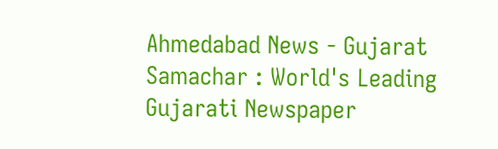Ahmedabad News - Gujarat Samachar : World's Leading Gujarati Newspaper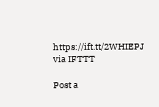https://ift.tt/2WHIEPJ
via IFTTT

Post a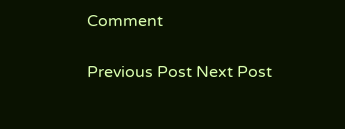Comment

Previous Post Next Post